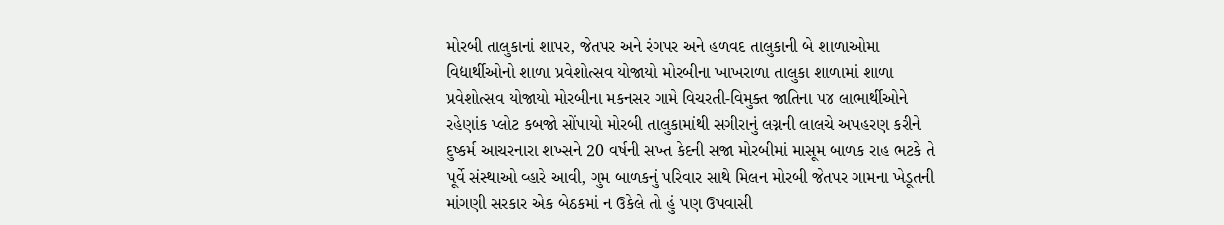મોરબી તાલુકાનાં શાપર, જેતપર અને રંગપર અને હળવદ તાલુકાની બે શાળાઓમા વિદ્યાર્થીઓનો શાળા પ્રવેશોત્સવ યોજાયો મોરબીના ખાખરાળા તાલુકા શાળામાં શાળા પ્રવેશોત્સવ યોજાયો મોરબીના મકનસર ગામે વિચરતી-વિમુક્ત જાતિના ૫૪ લાભાર્થીઓને રહેણાંક પ્લોટ કબજો સોંપાયો મોરબી તાલુકામાંથી સગીરાનું લગ્નની લાલચે અપહરણ કરીને દુષ્કર્મ આચરનારા શખ્સને 20 વર્ષની સખ્ત કેદની સજા મોરબીમાં માસૂમ બાળક રાહ ભટકે તે પૂર્વે સંસ્થાઓ વ્હારે આવી, ગુમ બાળકનું પરિવાર સાથે મિલન મોરબી જેતપર ગામના ખેડૂતની માંગણી સરકાર એક બેઠકમાં ન ઉકેલે તો હું પણ ઉપવાસી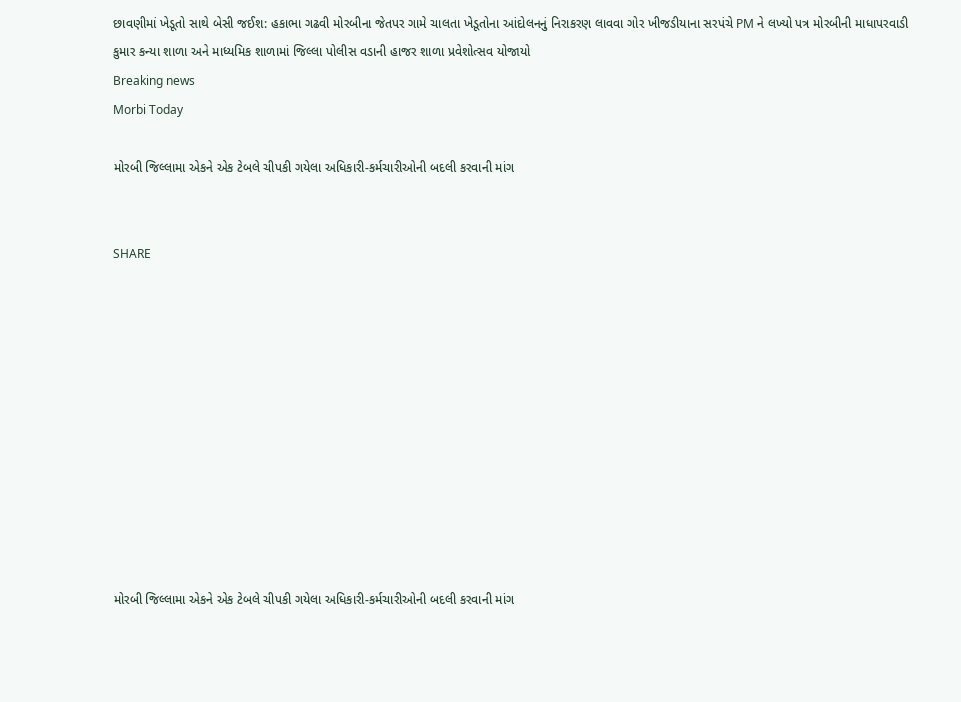છાવણીમાં ખેડૂતો સાથે બેસી જઈશ: હકાભા ગઢવી મોરબીના જેતપર ગામે ચાલતા ખેડૂતોના આંદોલનનું નિરાકરણ લાવવા ગોર ખીજડીયાના સરપંચે PM ને લખ્યો પત્ર મોરબીની માધાપરવાડી કુમાર કન્યા શાળા અને માધ્યમિક શાળામાં જિલ્લા પોલીસ વડાની હાજર શાળા પ્રવેશોત્સવ યોજાયો
Breaking news
Morbi Today

મોરબી જિલ્લામા એકને એક ટેબલે ચીપકી ગયેલા અધિકારી-કર્મચારીઓની બદલી કરવાની માંગ


SHARE











મોરબી જિલ્લામા એકને એક ટેબલે ચીપકી ગયેલા અધિકારી-કર્મચારીઓની બદલી કરવાની માંગ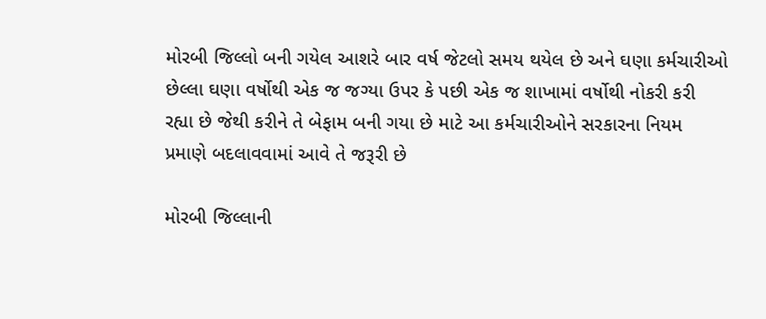મોરબી જિલ્લો બની ગયેલ આશરે બાર વર્ષ જેટલો સમય થયેલ છે અને ઘણા કર્મચારીઓ છેલ્લા ઘણા વર્ષોથી એક જ જગ્યા ઉપર કે પછી એક જ શાખામાં વર્ષોથી નોકરી કરી રહ્યા છે જેથી કરીને તે બેફામ બની ગયા છે માટે આ કર્મચારીઓને સરકારના નિયમ પ્રમાણે બદલાવવામાં આવે તે જરૂરી છે

મોરબી જિલ્લાની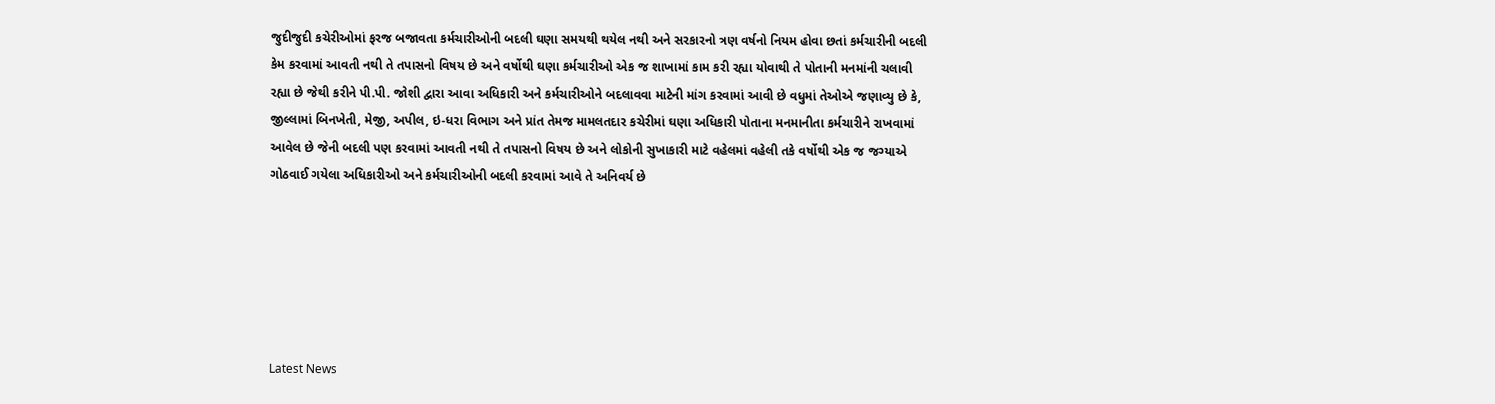જુદીજુદી કચેરીઓમાં ફરજ બજાવતા કર્મચારીઓની બદલી ઘણા સમયથી થયેલ નથી અને સરકારનો ત્રણ વર્ષનો નિયમ હોવા છતાં કર્મચારીની બદલી કેમ કરવામાં આવતી નથી તે તપાસનો વિષય છે અને વર્ષોથી ઘણા કર્મચારીઓ એક જ શાખામાં કામ કરી રહ્યા યોવાથી તે પોતાની મનમાંની ચલાવી રહ્યા છે જેથી કરીને પી.પી. જોશી દ્વારા આવા અધિકારી અને કર્મચારીઓને બદલાવવા માટેની માંગ કરવામાં આવી છે વધુમાં તેઓએ જણાવ્યુ છે કે, જીલ્લામાં બિનખેતી, મેજી, અપીલ, ઇ-ધરા વિભાગ અને પ્રાંત તેમજ મામલતદાર કચેરીમાં ઘણા અધિકારી પોતાના મનમાનીતા કર્મચારીને રાખવામાં આવેલ છે જેની બદલી પણ કરવામાં આવતી નથી તે તપાસનો વિષય છે અને લોકોની સુખાકારી માટે વહેલમાં વહેલી તકે વર્ષોથી એક જ જગ્યાએ ગોઠવાઈ ગયેલા અધિકારીઓ અને કર્મચારીઓની બદલી કરવામાં આવે તે અનિવર્ય છે






Latest News